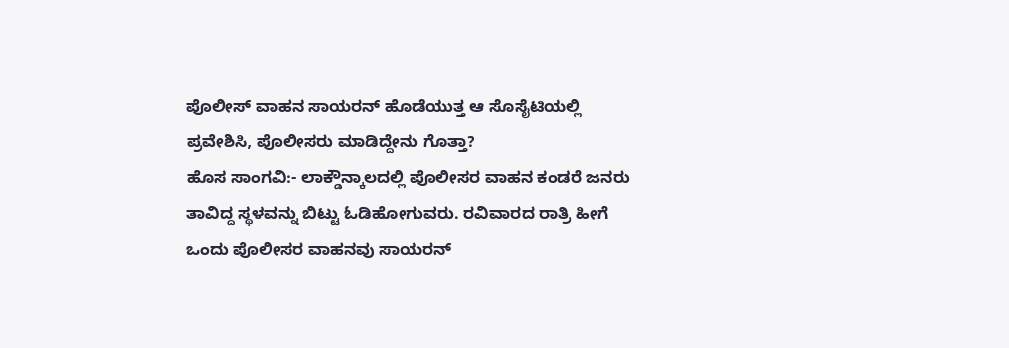ಪೊಲೀಸ್ ವಾಹನ ಸಾಯರನ್ ಹೊಡೆಯುತ್ತ ಆ ಸೊಸೈಟಿಯಲ್ಲಿ ಪ್ರವೇಶಿಸಿ, ಪೊಲೀಸರು ಮಾಡಿದ್ದೇನು ಗೊತ್ತಾ?
ಹೊಸ ಸಾಂಗವಿ:- ಲಾಕ್ಡೌನ್ಕಾಲದಲ್ಲಿ ಪೊಲೀಸರ ವಾಹನ ಕಂಡರೆ ಜನರು ತಾವಿದ್ದ ಸ್ಥಳವನ್ನು ಬಿಟ್ಟು ಓಡಿಹೋಗುವರು. ರವಿವಾರದ ರಾತ್ರಿ ಹೀಗೆ ಒಂದು ಪೊಲೀಸರ ವಾಹನವು ಸಾಯರನ್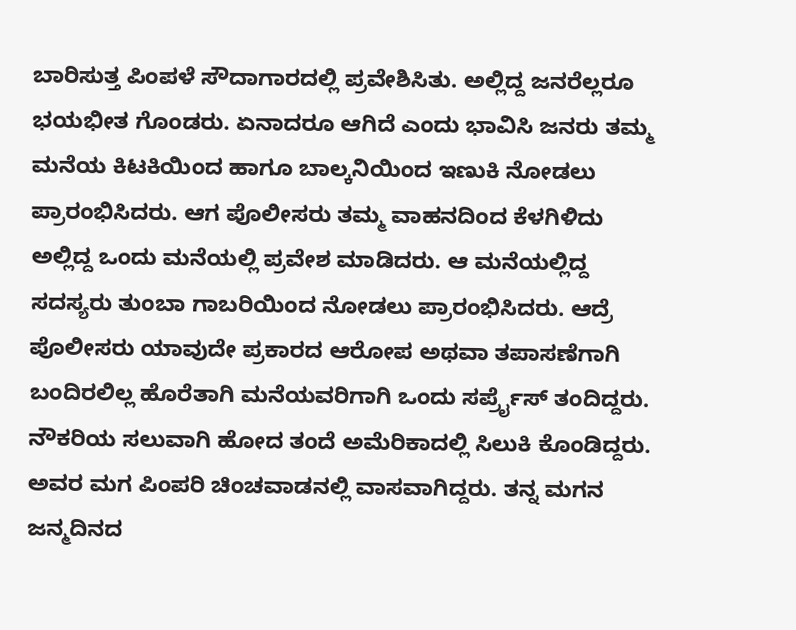ಬಾರಿಸುತ್ತ ಪಿಂಪಳೆ ಸೌದಾಗಾರದಲ್ಲಿ ಪ್ರವೇಶಿಸಿತು. ಅಲ್ಲಿದ್ದ ಜನರೆಲ್ಲರೂ ಭಯಭೀತ ಗೊಂಡರು. ಏನಾದರೂ ಆಗಿದೆ ಎಂದು ಭಾವಿಸಿ ಜನರು ತಮ್ಮ ಮನೆಯ ಕಿಟಕಿಯಿಂದ ಹಾಗೂ ಬಾಲ್ಕನಿಯಿಂದ ಇಣುಕಿ ನೋಡಲು ಪ್ರಾರಂಭಿಸಿದರು. ಆಗ ಪೊಲೀಸರು ತಮ್ಮ ವಾಹನದಿಂದ ಕೆಳಗಿಳಿದು ಅಲ್ಲಿದ್ದ ಒಂದು ಮನೆಯಲ್ಲಿ ಪ್ರವೇಶ ಮಾಡಿದರು. ಆ ಮನೆಯಲ್ಲಿದ್ದ ಸದಸ್ಯರು ತುಂಬಾ ಗಾಬರಿಯಿಂದ ನೋಡಲು ಪ್ರಾರಂಭಿಸಿದರು. ಆದ್ರೆ ಪೊಲೀಸರು ಯಾವುದೇ ಪ್ರಕಾರದ ಆರೋಪ ಅಥವಾ ತಪಾಸಣೆಗಾಗಿ ಬಂದಿರಲಿಲ್ಲ ಹೊರೆತಾಗಿ ಮನೆಯವರಿಗಾಗಿ ಒಂದು ಸರ್ಪ್ರೈಸ್ ತಂದಿದ್ದರು.
ನೌಕರಿಯ ಸಲುವಾಗಿ ಹೋದ ತಂದೆ ಅಮೆರಿಕಾದಲ್ಲಿ ಸಿಲುಕಿ ಕೊಂಡಿದ್ದರು. ಅವರ ಮಗ ಪಿಂಪರಿ ಚಿಂಚವಾಡನಲ್ಲಿ ವಾಸವಾಗಿದ್ದರು. ತನ್ನ ಮಗನ ಜನ್ಮದಿನದ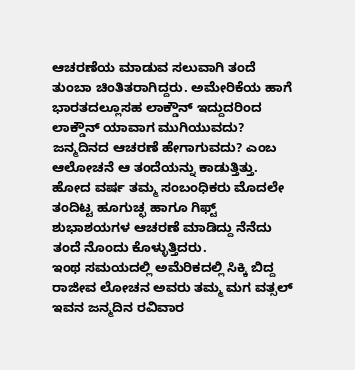ಆಚರಣೆಯ ಮಾಡುವ ಸಲುವಾಗಿ ತಂದೆ ತುಂಬಾ ಚಿಂತಿತರಾಗಿದ್ದರು. ಅಮೇರಿಕೆಯ ಹಾಗೆ ಭಾರತದಲ್ಲೂಸಹ ಲಾಕ್ಡೌನ್ ಇದ್ದುದರಿಂದ ಲಾಕ್ಡೌನ್ ಯಾವಾಗ ಮುಗಿಯುವದು? ಜನ್ಮದಿನದ ಆಚರಣೆ ಹೇಗಾಗುವದು? ಎಂಬ ಆಲೋಚನೆ ಆ ತಂದೆಯನ್ನು ಕಾಡುತ್ತಿತ್ತು. ಹೋದ ವರ್ಷ ತಮ್ಮ ಸಂಬಂಧಿಕರು ಮೊದಲೇ ತಂದಿಟ್ಟ ಹೂಗುಚ್ಛ ಹಾಗೂ ಗಿಫ್ಟ್ ಶುಭಾಶಯಗಳ ಆಚರಣೆ ಮಾಡಿದ್ದು ನೆನೆದು ತಂದೆ ನೊಂದು ಕೊಳ್ಳುತ್ತಿದರು.
ಇಂಥ ಸಮಯದಲ್ಲಿ ಅಮೆರಿಕದಲ್ಲಿ ಸಿಕ್ಕಿ ಬಿದ್ದ ರಾಜೀವ ಲೋಚನ ಅವರು ತಮ್ಮ ಮಗ ವತ್ಸಲ್ ಇವನ ಜನ್ಮದಿನ ರವಿವಾರ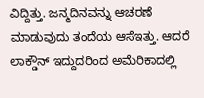ವಿದ್ದಿತ್ತು. ಜನ್ಮದಿನವನ್ನು ಆಚರಣೆ ಮಾಡುವುದು ತಂದೆಯ ಆಸೆಇತ್ತು. ಆದರೆ ಲಾಕ್ಡೌನ್ ಇದ್ದುದರಿಂದ ಅಮೆರಿಕಾದಲ್ಲಿ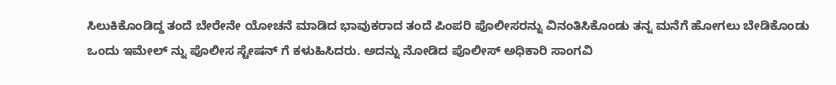ಸಿಲುಕಿಕೊಂಡಿದ್ದ ತಂದೆ ಬೇರೇನೇ ಯೋಚನೆ ಮಾಡಿದ ಭಾವುಕರಾದ ತಂದೆ ಪಿಂಪರಿ ಪೊಲೀಸರನ್ನು ವಿನಂತಿಸಿಕೊಂಡು ತನ್ನ ಮನೆಗೆ ಹೋಗಲು ಬೇಡಿಕೊಂಡು ಒಂದು ಇಮೇಲ್ ನ್ನು ಪೊಲೀಸ ಸ್ಟೇಷನ್ ಗೆ ಕಳುಹಿಸಿದರು. ಅದನ್ನು ನೋಡಿದ ಪೊಲೀಸ್ ಅಧಿಕಾರಿ ಸಾಂಗವಿ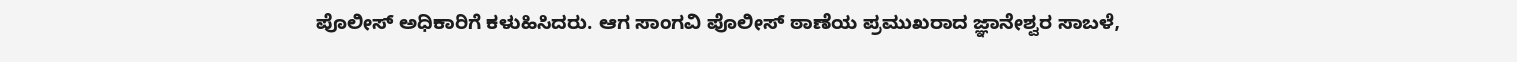ಪೊಲೀಸ್ ಅಧಿಕಾರಿಗೆ ಕಳುಹಿಸಿದರು. ಆಗ ಸಾಂಗವಿ ಪೊಲೀಸ್ ಠಾಣೆಯ ಪ್ರಮುಖರಾದ ಜ್ಞಾನೇಶ್ವರ ಸಾಬಳೆ,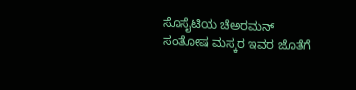ಸೊಸೈಟಿಯ ಚೆಅರಮನ್ ಸಂತೋಷ ಮಸ್ಕರ ಇವರ ಜೊತೆಗೆ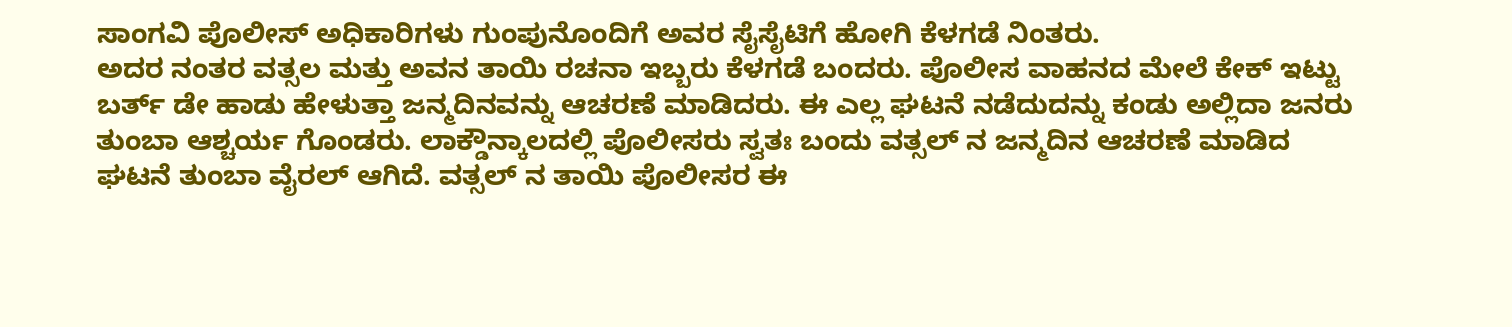ಸಾಂಗವಿ ಪೊಲೀಸ್ ಅಧಿಕಾರಿಗಳು ಗುಂಪುನೊಂದಿಗೆ ಅವರ ಸೈಸೈಟಿಗೆ ಹೋಗಿ ಕೆಳಗಡೆ ನಿಂತರು.
ಅದರ ನಂತರ ವತ್ಸಲ ಮತ್ತು ಅವನ ತಾಯಿ ರಚನಾ ಇಬ್ಬರು ಕೆಳಗಡೆ ಬಂದರು. ಪೊಲೀಸ ವಾಹನದ ಮೇಲೆ ಕೇಕ್ ಇಟ್ಟು ಬರ್ತ್ ಡೇ ಹಾಡು ಹೇಳುತ್ತಾ ಜನ್ಮದಿನವನ್ನು ಆಚರಣೆ ಮಾಡಿದರು. ಈ ಎಲ್ಲ ಘಟನೆ ನಡೆದುದನ್ನು ಕಂಡು ಅಲ್ಲಿದಾ ಜನರು ತುಂಬಾ ಆಶ್ಚರ್ಯ ಗೊಂಡರು. ಲಾಕ್ಡೌನ್ಕಾಲದಲ್ಲಿ ಪೊಲೀಸರು ಸ್ವತಃ ಬಂದು ವತ್ಸಲ್ ನ ಜನ್ಮದಿನ ಆಚರಣೆ ಮಾಡಿದ ಘಟನೆ ತುಂಬಾ ವೈರಲ್ ಆಗಿದೆ. ವತ್ಸಲ್ ನ ತಾಯಿ ಪೊಲೀಸರ ಈ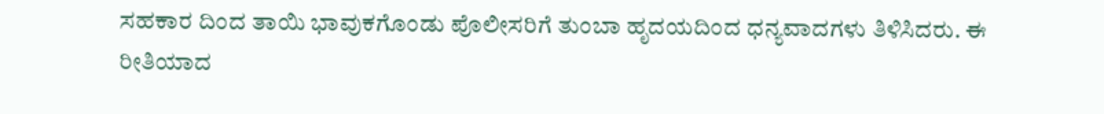ಸಹಕಾರ ದಿಂದ ತಾಯಿ ಭಾವುಕಗೊಂಡು ಪೊಲೀಸರಿಗೆ ತುಂಬಾ ಹೃದಯದಿಂದ ಧನ್ಯವಾದಗಳು ತಿಳಿಸಿದರು. ಈ ರೀತಿಯಾದ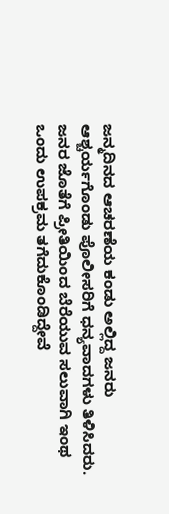ಜನ್ಮದಿನದ ಆಚರಣೆಯ ಕಂಡು ಅಲ್ಲಿದ್ದ ಜನರು ಆಶ್ಚರ್ಯಗೊಂಡು ಪೊಲೀಸರಿಗೆ ಧನ್ಯವಾದಗಳು ತಿಳಿಸಿದರು. ಜನರ ಜೊತೆಗೆ ಪ್ರೀತಿಯಿಂದ ಬೆರೆಯುವ ಸಲುವಾಗಿ ಇಂಥ ಒಂದು ಉಪಕ್ರಮ ತಗೆದುಕೊಂಡಿದ್ದೇವೆ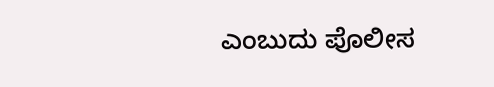ಎಂಬುದು ಪೊಲೀಸ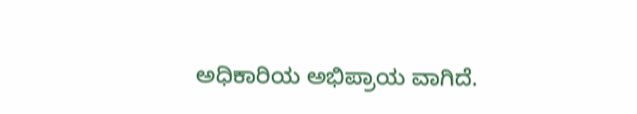ಅಧಿಕಾರಿಯ ಅಭಿಪ್ರಾಯ ವಾಗಿದೆ.